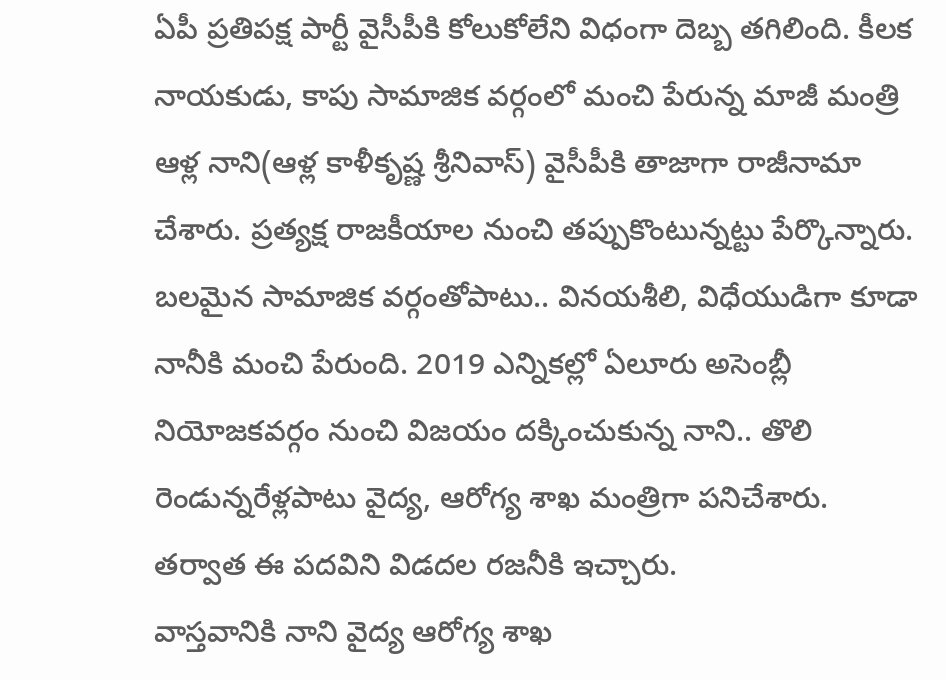ఏపీ ప్రతిపక్ష పార్టీ వైసీపీకి కోలుకోలేని విధంగా దెబ్బ తగిలింది. కీలక నాయకుడు, కాపు సామాజిక వర్గంలో మంచి పేరున్న మాజీ మంత్రి ఆళ్ల నాని(ఆళ్ల కాళీకృష్ణ శ్రీనివాస్) వైసీపీకి తాజాగా రాజీనామా చేశారు. ప్రత్యక్ష రాజకీయాల నుంచి తప్పుకొంటున్నట్టు పేర్కొన్నారు. బలమైన సామాజిక వర్గంతోపాటు.. వినయశీలి, విధేయుడిగా కూడా నానీకి మంచి పేరుంది. 2019 ఎన్నికల్లో ఏలూరు అసెంబ్లీ నియోజకవర్గం నుంచి విజయం దక్కించుకున్న నాని.. తొలి రెండున్నరేళ్లపాటు వైద్య, ఆరోగ్య శాఖ మంత్రిగా పనిచేశారు. తర్వాత ఈ పదవిని విడదల రజనీకి ఇచ్చారు.
వాస్తవానికి నాని వైద్య ఆరోగ్య శాఖ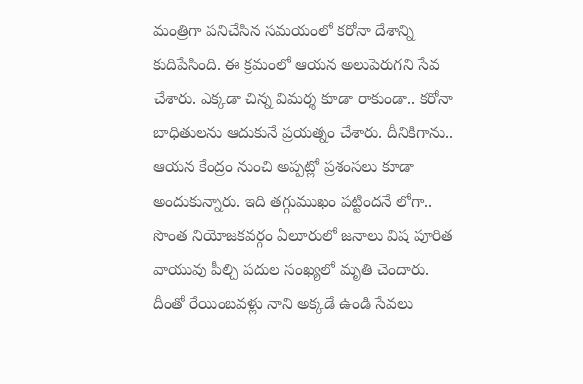మంత్రిగా పనిచేసిన సమయంలో కరోనా దేశాన్ని కుదిపేసింది. ఈ క్రమంలో ఆయన అలుపెరుగని సేవ చేశారు. ఎక్కడా చిన్న విమర్శ కూడా రాకుండా.. కరోనా బాధితులను ఆదుకునే ప్రయత్నం చేశారు. దీనికిగాను.. ఆయన కేంద్రం నుంచి అప్పట్లో ప్రశంసలు కూడా అందుకున్నారు. ఇది తగ్గుముఖం పట్టిందనే లోగా.. సొంత నియోజకవర్గం ఏలూరులో జనాలు విష పూరిత వాయువు పీల్చి పదుల సంఖ్యలో మృతి చెందారు.
దీంతో రేయింబవళ్లు నాని అక్కడే ఉండి సేవలు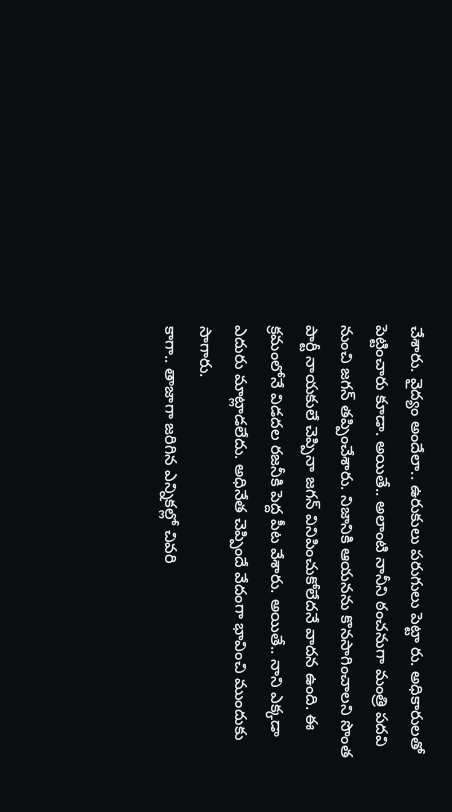చేశారు. వైద్యం అందేలా.. ఉరుకులు పరుగులు పెట్టా రు. అధికారులతో పెట్టించారు కూడా. అయితే.. అలాంటి నానీని ఠంచనుగా మంత్రి పదవి నుంచి జగన్ తప్పించేశారు. నిజానికి ఆయనను కొనసాగించాలని సొంత పార్టీ నాయకులే చెప్పినా జగన్ వినిపించుకోలేదనే వాదన ఉంది. ఈ క్రమంలోనే విడదల రజనీకి పెద్ద పీట వేశారు. అయితే.. నాని ఎక్కడా ఎదురు మాట్లాడలేదు. అధినేత చెప్పిందే వేదంగా భావించి ముందుకు సాగారు.
కాగా.. తాజాగా జరిగిన ఎన్నికల్లో చివరి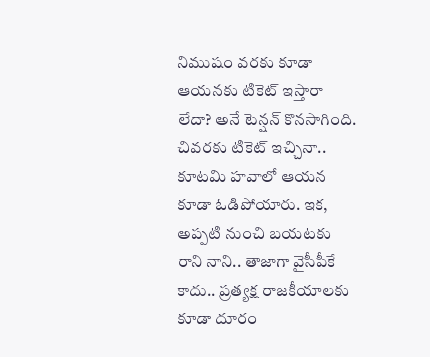నిముషం వరకు కూడా ఆయనకు టికెట్ ఇస్తారా లేదా? అనే టెన్షన్ కొనసాగింది. చివరకు టికెట్ ఇచ్చినా.. కూటమి హవాలో ఆయన కూడా ఓడిపోయారు. ఇక, అప్పటి నుంచి బయటకు రాని నాని.. తాజాగా వైసీపీకే కాదు.. ప్రత్యక్ష రాజకీయాలకు కూడా దూరం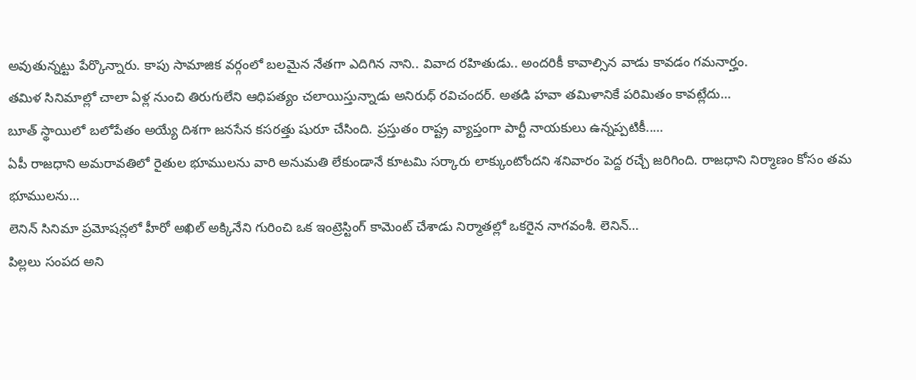అవుతున్నట్టు పేర్కొన్నారు. కాపు సామాజిక వర్గంలో బలమైన నేతగా ఎదిగిన నాని.. వివాద రహితుడు.. అందరికీ కావాల్సిన వాడు కావడం గమనార్హం.
తమిళ సినిమాల్లో చాలా ఏళ్ల నుంచి తిరుగులేని ఆధిపత్యం చలాయిస్తున్నాడు అనిరుధ్ రవిచందర్. అతడి హవా తమిళానికే పరిమితం కావట్లేదు…
బూత్ స్థాయిలో బలోపేతం అయ్యే దిశగా జనసేన కసరత్తు షురూ చేసింది. ప్రస్తుతం రాష్ట్ర వ్యాప్తంగా పార్టీ నాయకులు ఉన్నప్పటికీ..…
ఏపీ రాజధాని అమరావతిలో రైతుల భూములను వారి అనుమతి లేకుండానే కూటమి సర్కారు లాక్కుంటోందని శనివారం పెద్ద రచ్చే జరిగింది. రాజధాని నిర్మాణం కోసం తమ భూములను…
లెనిన్ సినిమా ప్రమోషన్లలో హీరో అఖిల్ అక్కినేని గురించి ఒక ఇంట్రెస్టింగ్ కామెంట్ చేశాడు నిర్మాతల్లో ఒకరైన నాగవంశీ. లెనిన్…
పిల్లలు సంపద అని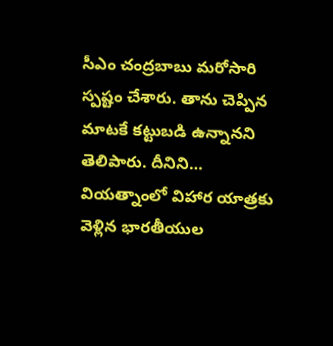సీఎం చంద్రబాబు మరోసారి స్పష్టం చేశారు. తాను చెప్పిన మాటకే కట్టుబడి ఉన్నానని తెలిపారు. దీనిని…
వియత్నాంలో విహార యాత్రకు వెళ్లిన భారతీయుల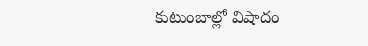కుటుంబాల్లో విషాదం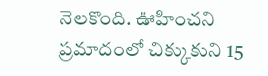నెలకొంది. ఊహించని ప్రమాదంలో చిక్కుకుని 15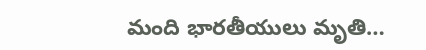మంది భారతీయులు మృతి…